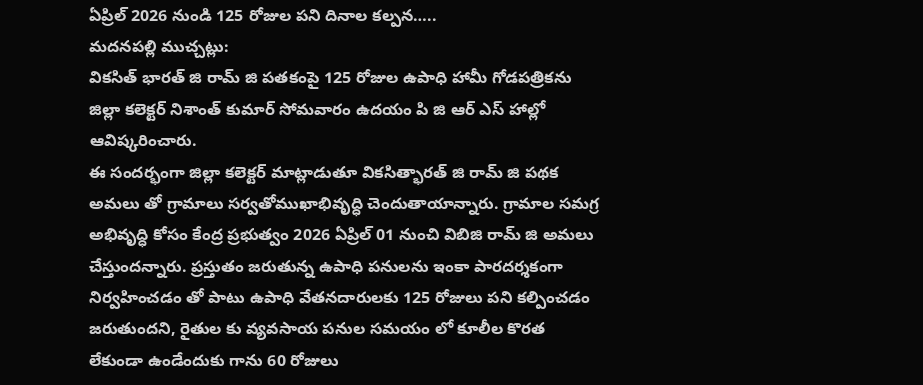ఏప్రిల్ 2026 నుండి 125 రోజుల పని దినాల కల్పన…..
మదనపల్లి ముచ్చట్లు:
వికసిత్ భారత్ జి రామ్ జి పతకంపై 125 రోజుల ఉపాధి హామీ గోడపత్రికను జిల్లా కలెక్టర్ నిశాంత్ కుమార్ సోమవారం ఉదయం పి జి ఆర్ ఎస్ హాల్లో ఆవిష్కరించారు.
ఈ సందర్భంగా జిల్లా కలెక్టర్ మాట్లాడుతూ వికసిత్భారత్ జి రామ్ జి పథక అమలు తో గ్రామాలు సర్వతోముఖాభివృద్ధి చెందుతాయాన్నారు. గ్రామాల సమగ్ర అభివృద్ధి కోసం కేంద్ర ప్రభుత్వం 2026 ఏప్రిల్ 01 నుంచి విబిజి రామ్ జి అమలు చేస్తుందన్నారు. ప్రస్తుతం జరుతున్న ఉపాధి పనులను ఇంకా పారదర్శకంగా నిర్వహించడం తో పాటు ఉపాధి వేతనదారులకు 125 రోజులు పని కల్పించడం జరుతుందని, రైతుల కు వ్యవసాయ పనుల సమయం లో కూలీల కొరత లేకుండా ఉండేందుకు గాను 60 రోజులు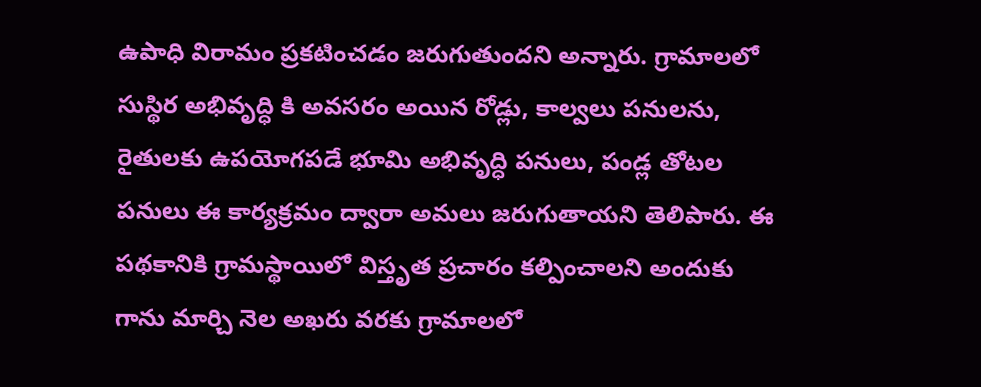ఉపాధి విరామం ప్రకటించడం జరుగుతుందని అన్నారు. గ్రామాలలో సుస్థిర అభివృద్ధి కి అవసరం అయిన రోడ్లు, కాల్వలు పనులను, రైతులకు ఉపయోగపడే భూమి అభివృద్ధి పనులు, పండ్ల తోటల పనులు ఈ కార్యక్రమం ద్వారా అమలు జరుగుతాయని తెలిపారు. ఈ పథకానికి గ్రామస్థాయిలో విస్తృత ప్రచారం కల్పించాలని అందుకు గాను మార్చి నెల అఖరు వరకు గ్రామాలలో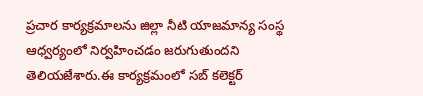ప్రచార కార్యక్రమాలను జిల్లా నీటి యాజమాన్య సంస్థ ఆధ్వర్యంలో నిర్వహించడం జరుగుతుందని తెలియజేశారు.ఈ కార్యక్రమంలో సబ్ కలెక్టర్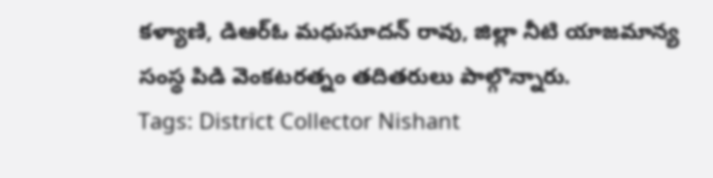కళ్యాణి, డిఆర్ఓ మధుసూదన్ రావు, జిల్లా నీటి యాజమాన్య సంస్థ పిడి వెంకటరత్నం తదితరులు పాల్గొన్నారు.
Tags: District Collector Nishant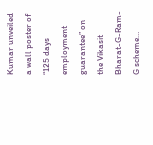Kumar unveiled a wall poster of “125 days employment guarantee” on the Vikasit Bharat-G-Ram-G scheme…